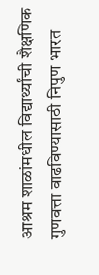आश्रम शाळांमधील विद्यार्थ्यांची शैक्षणिक गुणवत्ता वाढविण्यासाठी निपुण भारत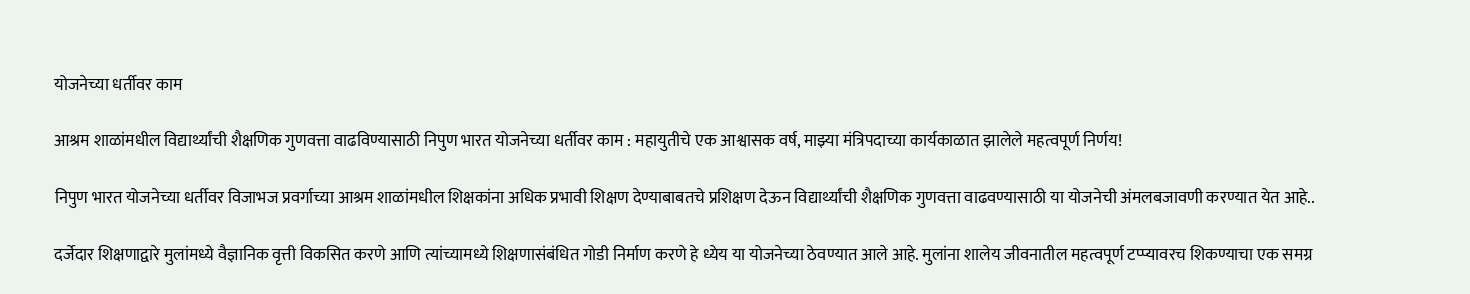योजनेच्या धर्तीवर काम

आश्रम शाळांमधील विद्यार्थ्यांची शैक्षणिक गुणवत्ता वाढविण्यासाठी निपुण भारत योजनेच्या धर्तीवर काम : महायुतीचे एक आश्वासक वर्ष, माझ्या मंत्रिपदाच्या कार्यकाळात झालेले महत्वपूर्ण निर्णय!

निपुण भारत योजनेच्या धर्तीवर विजाभज प्रवर्गाच्या आश्रम शाळांमधील शिक्षकांना अधिक प्रभावी शिक्षण देण्याबाबतचे प्रशिक्षण देऊन विद्यार्थ्यांची शैक्षणिक गुणवत्ता वाढवण्यासाठी या योजनेची अंमलबजावणी करण्यात येत आहे..

दर्जेदार शिक्षणाद्वारे मुलांमध्ये वैज्ञानिक वृत्ती विकसित करणे आणि त्यांच्यामध्ये शिक्षणासंबंधित गोडी निर्माण करणे हे ध्येय या योजनेच्या ठेवण्यात आले आहे. मुलांना शालेय जीवनातील महत्वपूर्ण टप्प्यावरच शिकण्याचा एक समग्र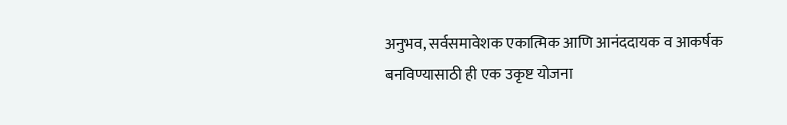अनुभव, सर्वसमावेशक एकात्मिक आणि आनंददायक व आकर्षक बनविण्यासाठी ही एक उकृष्ट योजना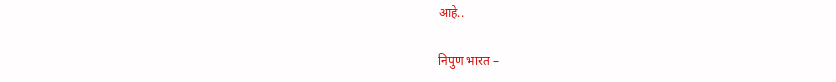आहे..

निपुण भारत –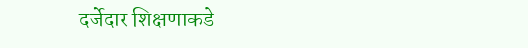दर्जेदार शिक्षणाकडे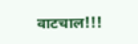वाटचाल!!!